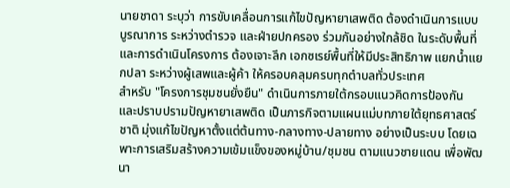นายชาดา ระบุว่า การขับเคลื่อนการแก้ไขปัญหายาเสพติด ต้องดำเนินการแบบบูรณาการ ระหว่างตำรวจ และฝ่ายปกครอง ร่วมกันอย่างใกล้ชิด ในระดับพื้นที่ และการดำเนินโครงการ ต้องเจาะลึก เอกซเรย์พื้นที่ให้มีประสิทธิภาพ แยกน้ำแยกปลา ระหว่างผู้เสพและผู้ค้า ให้ครอบคลุมครบทุกตำบลทั่วประเทศ
สำหรับ "โครงการชุมชนยั่งยืน" ดำเนินการภายใต้กรอบแนวคิดการป้องกัน และปราบปรามปัญหายาเสพติด เป็นภารกิจตามแผนแม่บทภายใต้ยุทธศาสตร์ชาติ มุ่งแก้ไขปัญหาตั้งแต่ต้นทาง-กลางทาง-ปลายทาง อย่างเป็นระบบ โดยเฉพาะการเสริมสร้างความเข้มแข็งของหมู่บ้าน/ชุมชน ตามแนวชายแดน เพื่อพัฒนา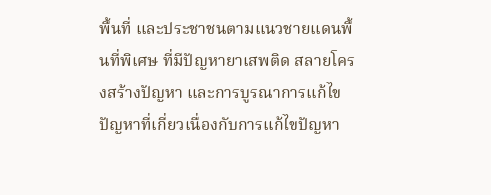พื้นที่ และประชาชนตามแนวชายแดนพื้นที่พิเศษ ที่มีปัญหายาเสพติด สลายโครงสร้างปัญหา และการบูรณาการแก้ไขปัญหาที่เกี่ยวเนื่องกับการแก้ไขปัญหา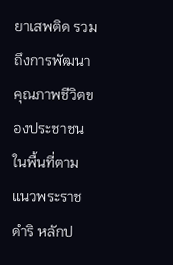ยาเสพติด รวมถึงการพัฒนาคุณภาพชีวิตของประชาชนในพื้นที่ตามแนวพระราชดำริ หลักป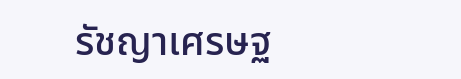รัชญาเศรษฐ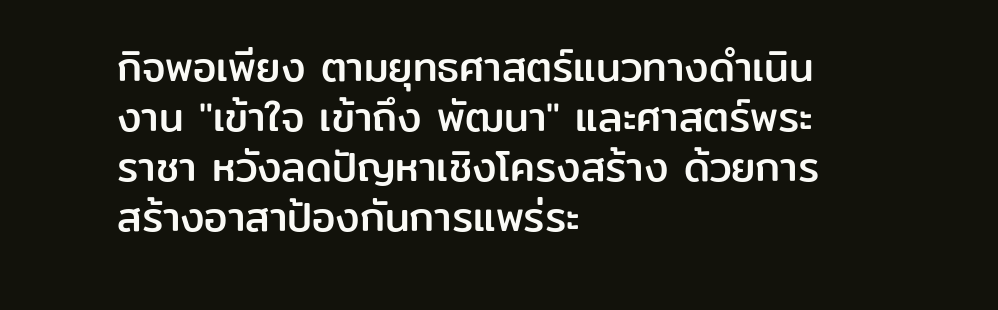กิจพอเพียง ตามยุทธศาสตร์แนวทางดำเนินงาน "เข้าใจ เข้าถึง พัฒนา" และศาสตร์พระราชา หวังลดปัญหาเชิงโครงสร้าง ด้วยการสร้างอาสาป้องกันการแพร่ระ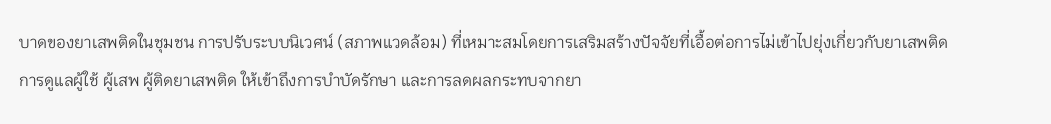บาดของยาเสพติดในชุมชน การปรับระบบนิเวศน์ (สภาพแวดล้อม) ที่เหมาะสมโดยการเสริมสร้างปัจจัยที่เอื้อต่อการไม่เข้าไปยุ่งเกี่ยวกับยาเสพติด การดูแลผู้ใช้ ผู้เสพ ผู้ติดยาเสพติด ให้เข้าถึงการบำบัดรักษา และการลดผลกระทบจากยา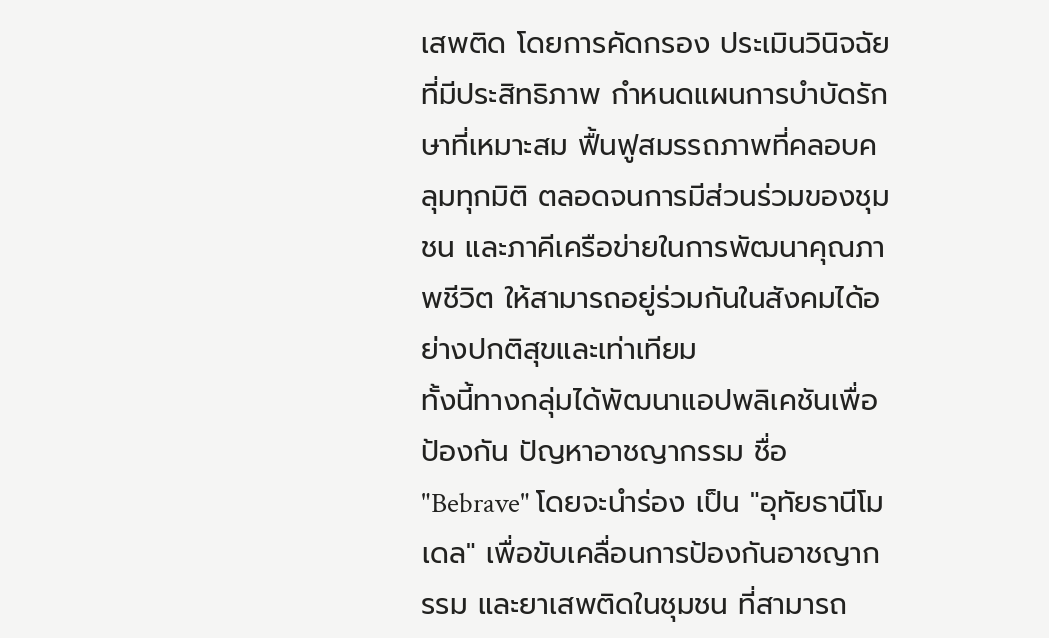เสพติด โดยการคัดกรอง ประเมินวินิจฉัย ที่มีประสิทธิภาพ กำหนดแผนการบำบัดรักษาที่เหมาะสม ฟื้นฟูสมรรถภาพที่คลอบคลุมทุกมิติ ตลอดจนการมีส่วนร่วมของชุมชน และภาคีเครือข่ายในการพัฒนาคุณภาพชีวิต ให้สามารถอยู่ร่วมกันในสังคมได้อย่างปกติสุขและเท่าเทียม
ทั้งนี้ทางกลุ่มได้พัฒนาแอปพลิเคชันเพื่อป้องกัน ปัญหาอาชญากรรม ชื่อ "Bebrave" โดยจะนำร่อง เป็น "อุทัยธานีโมเดล" เพื่อขับเคลื่อนการป้องกันอาชญากรรม และยาเสพติดในชุมชน ที่สามารถ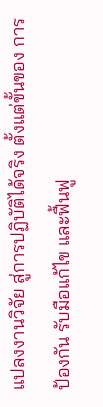แปลงงานวิจัย สู่การปฏิบัติได้จริง ตั้งแต่ขั้นของ การป้องกัน รับมือแก้ไข และฟื้นฟู